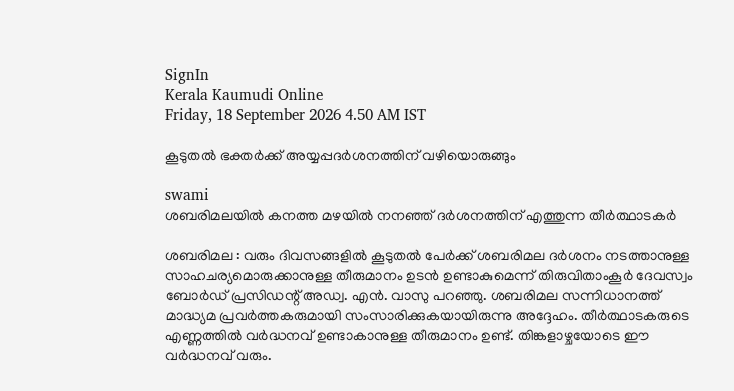SignIn
Kerala Kaumudi Online
Friday, 18 September 2026 4.50 AM IST

കൂടുതല്‍ ഭക്തര്‍ക്ക് അയ്യപ്പദര്‍ശനത്തിന് വഴിയൊരുങ്ങും

swami
ശബരിമലയിൽ കനത്ത മഴയിൽ നനഞ്ഞ് ദർശനത്തിന് എത്തുന്ന തീർത്ഥാടകർ

ശബരിമല : വരും ദിവസങ്ങളിൽ കൂടുതൽ പേർക്ക് ശബരിമല ദർശനം നടത്താനുള്ള സാഹചര്യമൊരുക്കാനുള്ള തീരുമാനം ഉടൻ ഉണ്ടാകുമെന്ന് തിരുവിതാംകൂർ ദേവസ്വം ബോർഡ് പ്രസിഡന്റ് അഡ്വ. എൻ. വാസു പറഞ്ഞു. ശബരിമല സന്നിധാനത്ത് മാദ്ധ്യമ പ്രവർത്തകരുമായി സംസാരിക്കുകയായിരുന്നു അദ്ദേഹം. തീർത്ഥാടകരുടെ എണ്ണത്തിൽ വർദ്ധനവ് ഉണ്ടാകാനുള്ള തീരുമാനം ഉണ്ട്. തിങ്കളാഴ്ചയോടെ ഈ വർദ്ധനവ് വരും.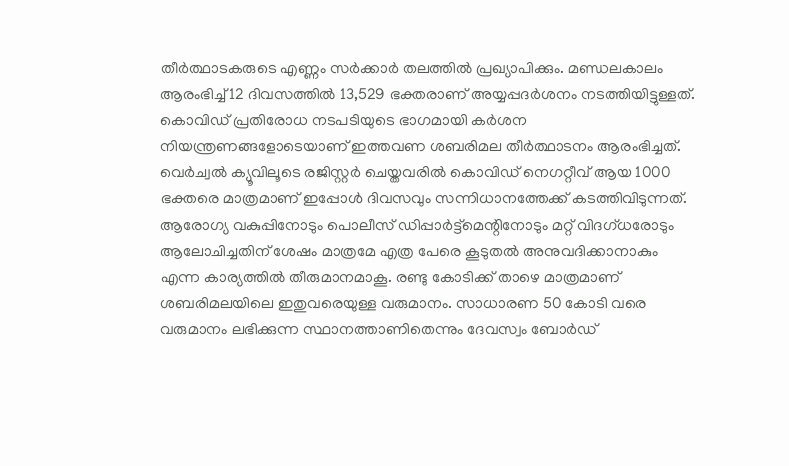തീർത്ഥാടകരുടെ എണ്ണം സർക്കാർ തലത്തിൽ പ്രഖ്യാപിക്കും. മണ്ഡലകാലം ആരംഭിച്ച് 12 ദിവസത്തിൽ 13,529 ഭക്തരാണ് അയ്യപ്പദർശനം നടത്തിയിട്ടുള്ളത്. കൊവിഡ് പ്രതിരോധ നടപടിയുടെ ഭാഗമായി കർശന നിയന്ത്രണങ്ങളോടെയാണ് ഇത്തവണ ശബരിമല തീർത്ഥാടനം ആരംഭിച്ചത്. വെർച്വൽ ക്യൂവിലൂടെ രജിസ്റ്റർ ചെയ്തവരിൽ കൊവിഡ് നെഗറ്റീവ് ആയ 1000 ഭക്തരെ മാത്രമാണ് ഇപ്പോൾ ദിവസവും സന്നിധാനത്തേക്ക് കടത്തിവിടുന്നത്. ആരോഗ്യ വകുപ്പിനോടും പൊലീസ് ഡിപ്പാർട്ട്‌മെന്റിനോടും മറ്റ് വിദഗ്ധരോടും ആലോചിച്ചതിന് ശേഷം മാത്രമേ എത്ര പേരെ കൂടുതൽ അനുവദിക്കാനാകും എന്ന കാര്യത്തിൽ തീരുമാനമാകൂ. രണ്ടു കോടിക്ക് താഴെ മാത്രമാണ് ശബരിമലയിലെ ഇതുവരെയുള്ള വരുമാനം. സാധാരണ 50 കോടി വരെ വരുമാനം ലഭിക്കുന്ന സ്ഥാനത്താണിതെന്നും ദേവസ്വം ബോർഡ്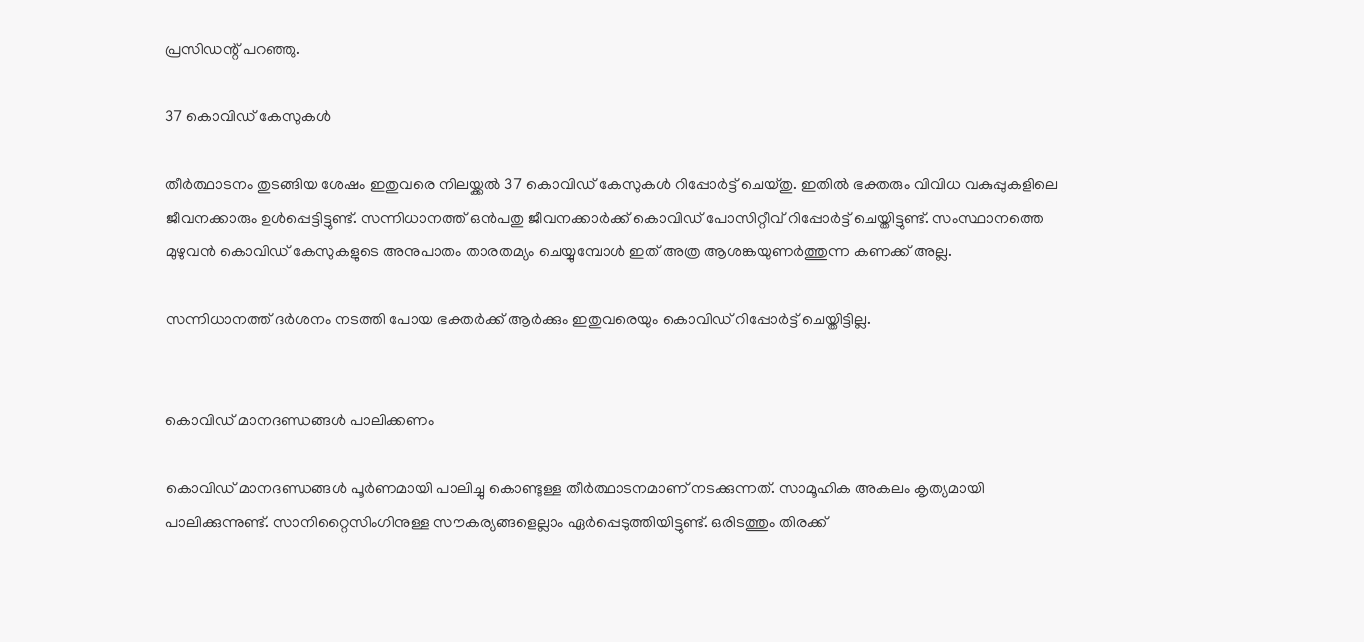പ്രസിഡന്റ് പറഞ്ഞു.

37 കൊവിഡ് കേസുകൾ

തീർത്ഥാടനം തുടങ്ങിയ ശേഷം ഇതുവരെ നിലയ്ക്കൽ 37 കൊവിഡ് കേസുകൾ റിപ്പോർട്ട് ചെയ്തു. ഇതിൽ ഭക്തരും വിവിധ വകുപ്പുകളിലെ ജീവനക്കാരും ഉൾപ്പെട്ടിട്ടുണ്ട്. സന്നിധാനത്ത് ഒൻപതു ജീവനക്കാർക്ക് കൊവിഡ് പോസിറ്റീവ് റിപ്പോർട്ട് ചെയ്തിട്ടുണ്ട്. സംസ്ഥാനത്തെ മുഴുവൻ കൊവിഡ് കേസുകളുടെ അനുപാതം താരതമ്യം ചെയ്യുമ്പോൾ ഇത് അത്ര ആശങ്കയുണർത്തുന്ന കണക്ക് അല്ല.

സന്നിധാനത്ത് ദർശനം നടത്തി പോയ ഭക്തർക്ക് ആർക്കും ഇതുവരെയും കൊവിഡ് റിപ്പോർട്ട് ചെയ്തിട്ടില്ല.


കൊവിഡ് മാനദണ്ഡങ്ങൾ പാലിക്കണം

കൊവിഡ് മാനദണ്ഡങ്ങൾ പൂർണമായി പാലിച്ചു കൊണ്ടുള്ള തീർത്ഥാടനമാണ് നടക്കുന്നത്. സാമൂഹിക അകലം കൃത്യമായി പാലിക്കുന്നുണ്ട്. സാനിറ്റൈസിംഗിനുള്ള സൗകര്യങ്ങളെല്ലാം ഏർപ്പെടുത്തിയിട്ടുണ്ട്. ഒരിടത്തും തിരക്ക്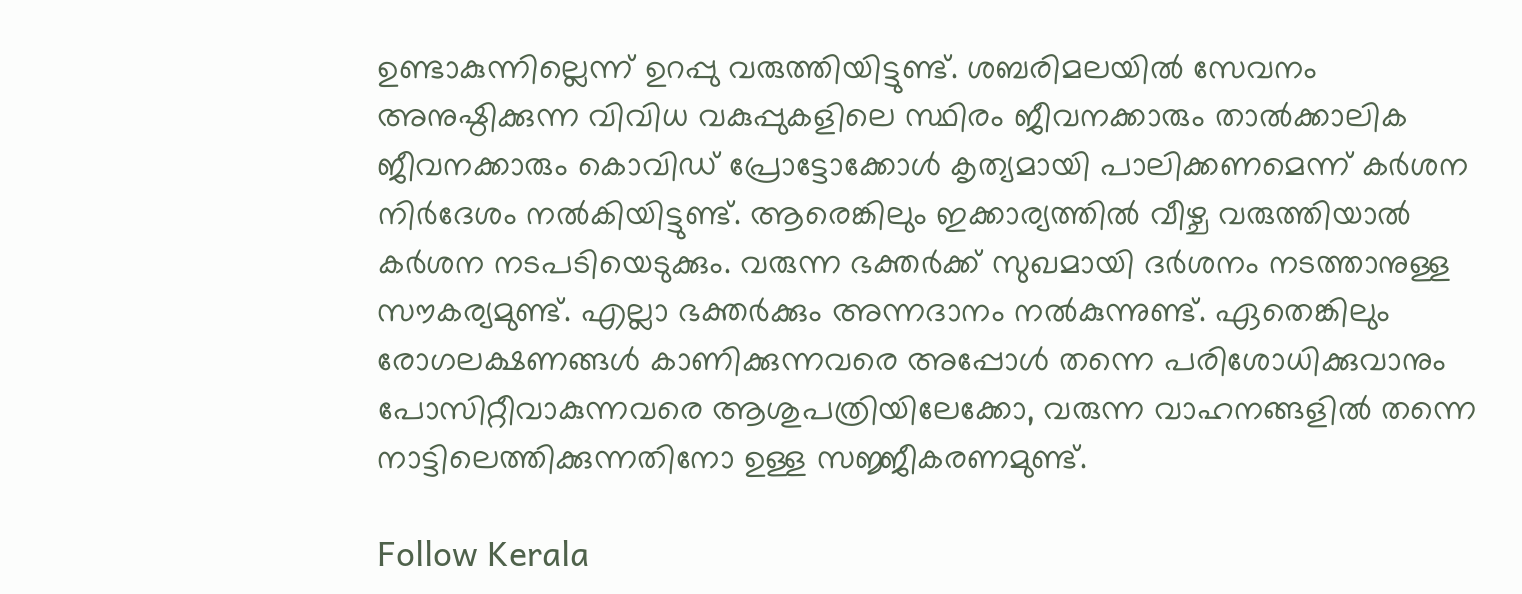ഉണ്ടാകുന്നില്ലെന്ന് ഉറപ്പു വരുത്തിയിട്ടുണ്ട്. ശബരിമലയിൽ സേവനം അനുഷ്ഠിക്കുന്ന വിവിധ വകുപ്പുകളിലെ സ്ഥിരം ജീവനക്കാരും താൽക്കാലിക ജീവനക്കാരും കൊവിഡ് പ്രോട്ടോക്കോൾ കൃത്യമായി പാലിക്കണമെന്ന് കർശന നിർദേശം നൽകിയിട്ടുണ്ട്. ആരെങ്കിലും ഇക്കാര്യത്തിൽ വീഴ്ച വരുത്തിയാൽ കർശന നടപടിയെടുക്കും. വരുന്ന ഭക്തർക്ക് സുഖമായി ദർശനം നടത്താനുള്ള സൗകര്യമുണ്ട്. എല്ലാ ഭക്തർക്കും അന്നദാനം നൽകുന്നുണ്ട്. ഏതെങ്കിലും രോഗലക്ഷണങ്ങൾ കാണിക്കുന്നവരെ അപ്പോൾ തന്നെ പരിശോധിക്കുവാനും പോസിറ്റീവാകുന്നവരെ ആശുപത്രിയിലേക്കോ, വരുന്ന വാഹനങ്ങളിൽ തന്നെ നാട്ടിലെത്തിക്കുന്നതിനോ ഉള്ള സജ്ജീകരണമുണ്ട്.

Follow Kerala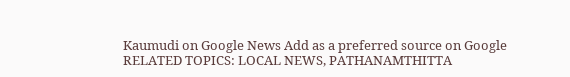Kaumudi on Google News Add as a preferred source on Google
RELATED TOPICS: LOCAL NEWS, PATHANAMTHITTA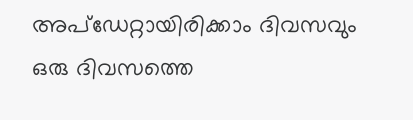അപ്ഡേറ്റായിരിക്കാം ദിവസവും
ഒരു ദിവസത്തെ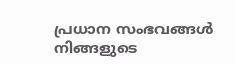പ്രധാന സംഭവങ്ങൾ നിങ്ങളുടെ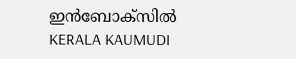ഇൻബോക്സിൽ
KERALA KAUMUDI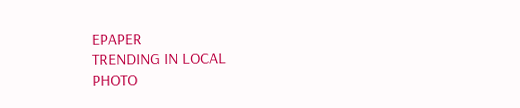EPAPER
TRENDING IN LOCAL
PHOTO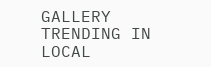GALLERY
TRENDING IN LOCAL